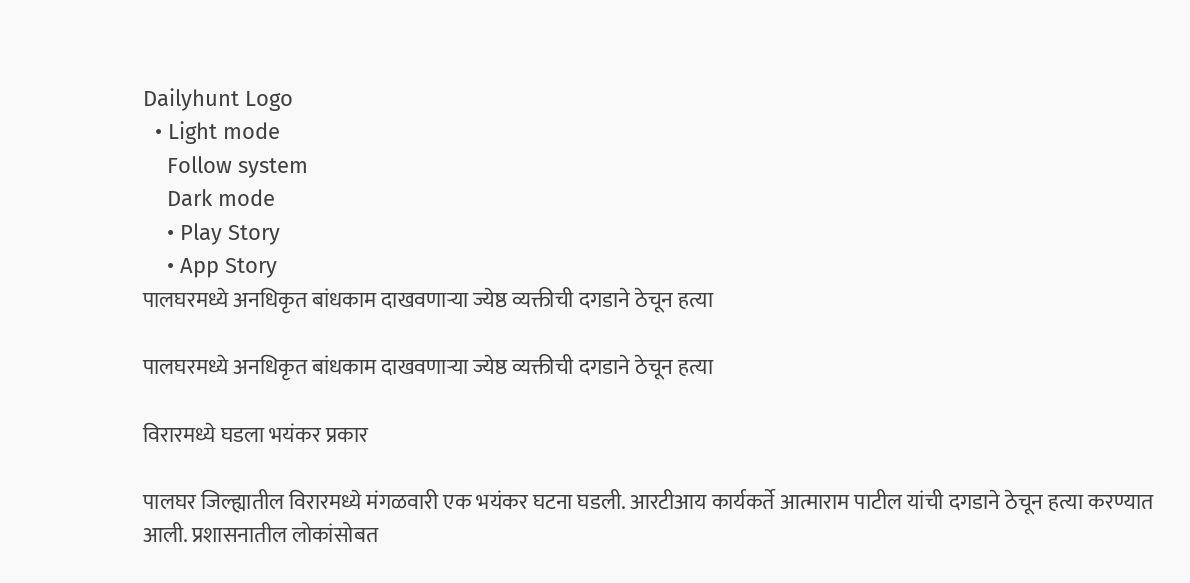Dailyhunt Logo
  • Light mode
    Follow system
    Dark mode
    • Play Story
    • App Story
पालघरमध्ये अनधिकृत बांधकाम दाखवणाऱ्या ज्येष्ठ व्यक्तीची दगडाने ठेचून हत्या

पालघरमध्ये अनधिकृत बांधकाम दाखवणाऱ्या ज्येष्ठ व्यक्तीची दगडाने ठेचून हत्या

विरारमध्ये घडला भयंकर प्रकार

पालघर जिल्ह्यातील विरारमध्ये मंगळवारी एक भयंकर घटना घडली. आरटीआय कार्यकर्ते आत्माराम पाटील यांची दगडाने ठेचून हत्या करण्यात आली. प्रशासनातील लोकांसोबत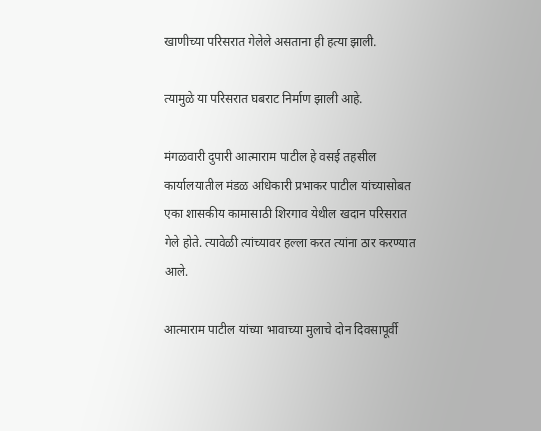खाणीच्या परिसरात गेलेले असताना ही हत्या झाली.

त्यामुळे या परिसरात घबराट निर्माण झाली आहे.

मंगळवारी दुपारी आत्माराम पाटील हे वसई तहसील कार्यालयातील मंडळ अधिकारी प्रभाकर पाटील यांच्यासोबत एका शासकीय कामासाठी शिरगाव येथील खदान परिसरात गेले होते. त्यावेळी त्यांच्यावर हल्ला करत त्यांना ठार करण्यात आले.

आत्माराम पाटील यांच्या भावाच्या मुलाचे दोन दिवसापूर्वी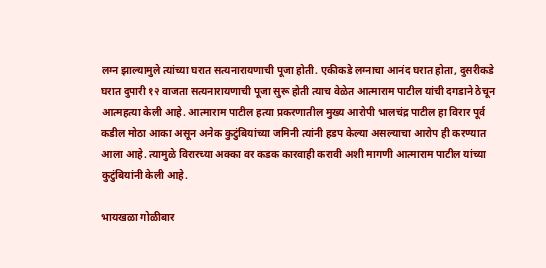लग्न झाल्यामुले त्यांच्या घरात सत्यनारायणाची पूजा होती. एकीकडे लग्नाचा आनंद घरात होता, दुसरीकडे घरात दुपारी १२ वाजता सत्यनारायणाची पूजा सुरू होती त्याच वेळेत आत्माराम पाटील यांची दगडाने ठेचून आत्महत्या केली आहे. आत्माराम पाटील हत्या प्रकरणातील मुख्य आरोपी भालचंद्र पाटील हा विरार पूर्व कडील मोठा आका असून अनेक कुटुंबियांच्या जमिनी त्यांनी हडप केल्या असल्याचा आरोप ही करण्यात आला आहे. त्यामुळे विरारच्या अक्का वर कडक कारवाही करावी अशी मागणी आत्माराम पाटील यांच्या कुटुंबियांनी केली आहे.

भायखळा गोळीबार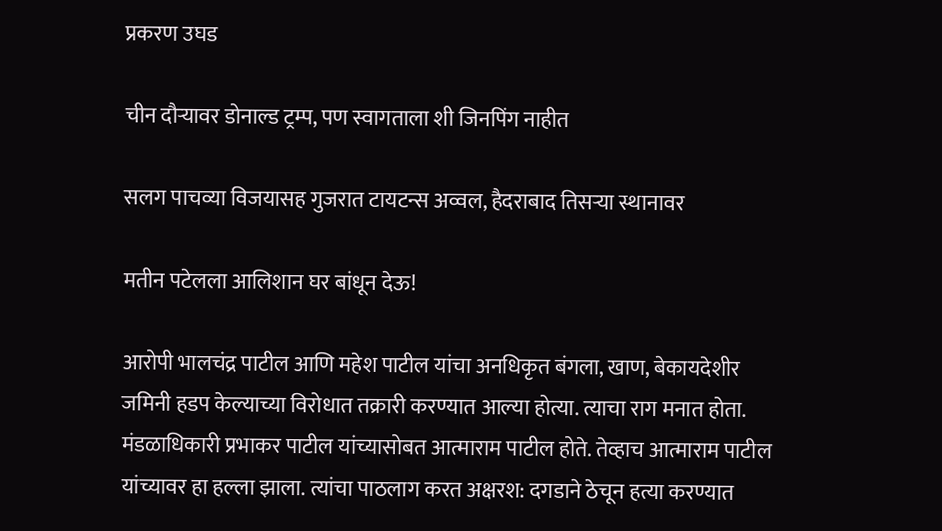प्रकरण उघड

चीन दौऱ्यावर डोनाल्ड ट्रम्प, पण स्वागताला शी जिनपिंग नाहीत

सलग पाचव्या विजयासह गुजरात टायटन्स अव्वल, हैदराबाद तिसऱ्या स्थानावर

मतीन पटेलला आलिशान घर बांधून देऊ!

आरोपी भालचंद्र पाटील आणि महेश पाटील यांचा अनधिकृत बंगला, खाण, बेकायदेशीर जमिनी हडप केल्याच्या विरोधात तक्रारी करण्यात आल्या होत्या. त्याचा राग मनात होता. मंडळाधिकारी प्रभाकर पाटील यांच्यासोबत आत्माराम पाटील होते. तेव्हाच आत्माराम पाटील यांच्यावर हा हल्ला झाला. त्यांचा पाठलाग करत अक्षरश: दगडाने ठेचून हत्या करण्यात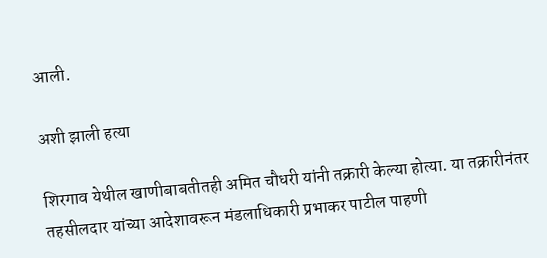आली.

अशी झाली हत्या

शिरगाव येथील खाणीबाबतीतही अमित चौधरी यांनी तक्रारी केल्या होत्या. या तक्रारीनंतर तहसीलदार यांच्या आदेशावरून मंडलाधिकारी प्रभाकर पाटील पाहणी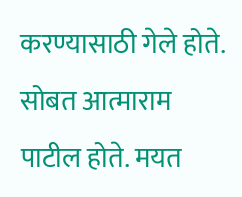करण्यासाठी गेले होते. सोबत आत्माराम पाटील होते. मयत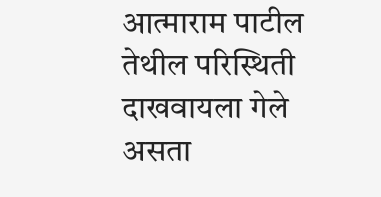आत्माराम पाटील तेथील परिस्थिती दाखवायला गेले असता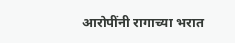आरोपींनी रागाच्या भरात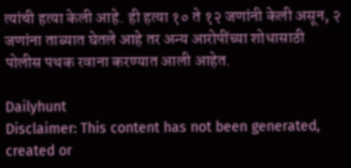त्यांची हत्या केली आहे. ही हत्या १० ते १२ जणांनी केली असून, २ जणांना ताब्यात घेतले आहे तर अन्य आरोपींच्या शोधासाठी पोलीस पथक रवाना करण्यात आली आहेत.

Dailyhunt
Disclaimer: This content has not been generated, created or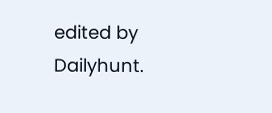edited by Dailyhunt.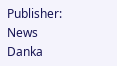Publisher: News Danka